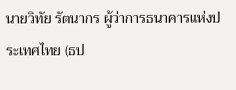นายวิทัย รัตนากร ผู้ว่าการธนาคารแห่งประเทศไทย (ธป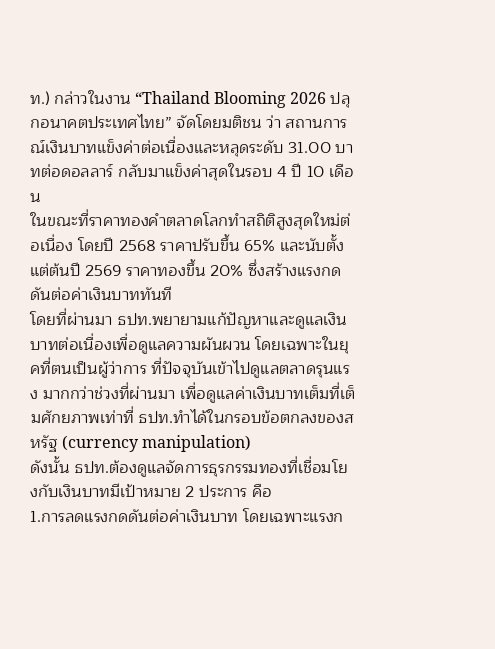ท.) กล่าวในงาน “Thailand Blooming 2026 ปลุกอนาคตประเทศไทย” จัดโดยมติชน ว่า สถานการณ์เงินบาทแข็งค่าต่อเนื่องและหลุดระดับ 31.00 บาทต่อดอลลาร์ กลับมาแข็งค่าสุดในรอบ 4 ปี 10 เดือน
ในขณะที่ราคาทองคำตลาดโลกทำสถิติสูงสุดใหม่ต่อเนื่อง โดยปี 2568 ราคาปรับขึ้น 65% และนับตั้งแต่ต้นปี 2569 ราคาทองขึ้น 20% ซึ่งสร้างแรงกดดันต่อค่าเงินบาททันที
โดยที่ผ่านมา ธปท.พยายามแก้ปัญหาและดูแลเงินบาทต่อเนื่องเพื่อดูแลความผันผวน โดยเฉพาะในยุคที่ตนเป็นผู้ว่าการ ที่ปัจจุบันเข้าไปดูแลตลาดรุนแรง มากกว่าช่วงที่ผ่านมา เพื่อดูแลค่าเงินบาทเต็มที่เต็มศักยภาพเท่าที่ ธปท.ทำได้ในกรอบข้อตกลงของสหรัฐ (currency manipulation)
ดังนั้น ธปท.ต้องดูแลจัดการธุรกรรมทองที่เชื่อมโยงกับเงินบาทมีเป้าหมาย 2 ประการ คือ
1.การลดแรงกดดันต่อค่าเงินบาท โดยเฉพาะแรงก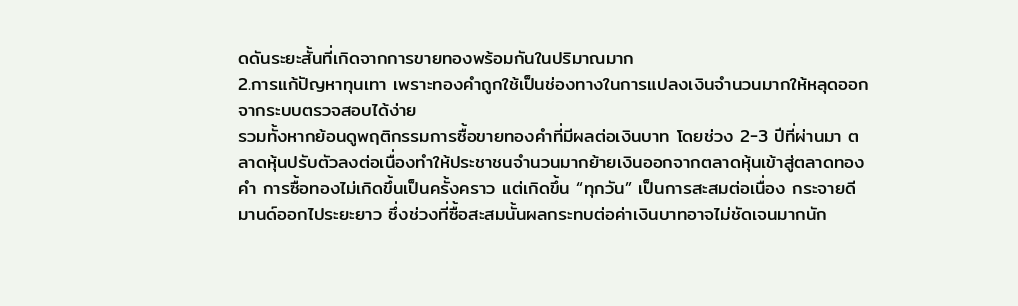ดดันระยะสั้นที่เกิดจากการขายทองพร้อมกันในปริมาณมาก
2.การแก้ปัญหาทุนเทา เพราะทองคำถูกใช้เป็นช่องทางในการแปลงเงินจำนวนมากให้หลุดออกจากระบบตรวจสอบได้ง่าย
รวมทั้งหากย้อนดูพฤติกรรมการซื้อขายทองคำที่มีผลต่อเงินบาท โดยช่วง 2-3 ปีที่ผ่านมา ตลาดหุ้นปรับตัวลงต่อเนื่องทำให้ประชาชนจำนวนมากย้ายเงินออกจากตลาดหุ้นเข้าสู่ตลาดทองคำ การซื้อทองไม่เกิดขึ้นเป็นครั้งคราว แต่เกิดขึ้น “ทุกวัน” เป็นการสะสมต่อเนื่อง กระจายดีมานด์ออกไประยะยาว ซึ่งช่วงที่ซื้อสะสมนั้นผลกระทบต่อค่าเงินบาทอาจไม่ชัดเจนมากนัก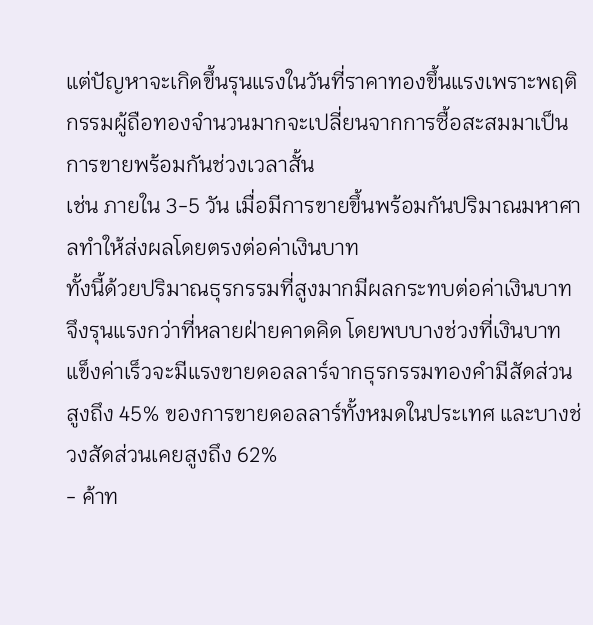แต่ปัญหาจะเกิดขึ้นรุนแรงในวันที่ราคาทองขึ้นแรงเพราะพฤติกรรมผู้ถือทองจำนวนมากจะเปลี่ยนจากการซื้อสะสมมาเป็นการขายพร้อมกันช่วงเวลาสั้น
เช่น ภายใน 3-5 วัน เมื่อมีการขายขึ้นพร้อมกันปริมาณมหาศาลทำให้ส่งผลโดยตรงต่อค่าเงินบาท
ทั้งนี้ด้วยปริมาณธุรกรรมที่สูงมากมีผลกระทบต่อค่าเงินบาทจึงรุนแรงกว่าที่หลายฝ่ายคาดคิด โดยพบบางช่วงที่เงินบาทแข็งค่าเร็วจะมีแรงขายดอลลาร์จากธุรกรรมทองคำมีสัดส่วนสูงถึง 45% ของการขายดอลลาร์ทั้งหมดในประเทศ และบางช่วงสัดส่วนเคยสูงถึง 62%
- ค้าท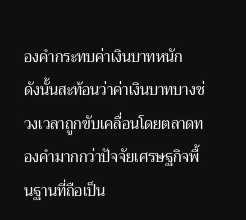องคำกระทบค่าเงินบาทหนัก
ดังนั้นสะท้อนว่าค่าเงินบาทบางช่วงเวลาถูกขับเคลื่อนโดยตลาดทองคำมากกว่าปัจจัยเศรษฐกิจพื้นฐานที่ถือเป็น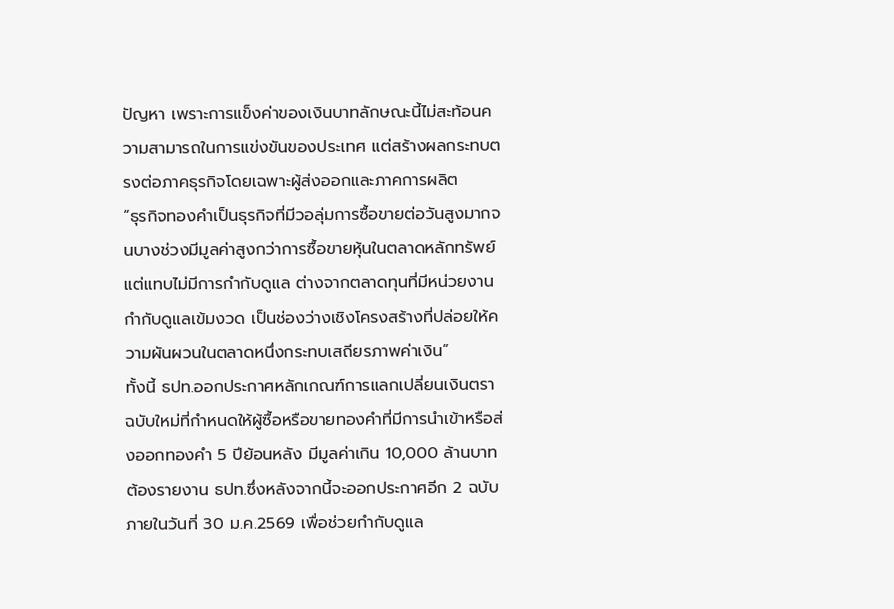ปัญหา เพราะการแข็งค่าของเงินบาทลักษณะนี้ไม่สะท้อนความสามารถในการแข่งขันของประเทศ แต่สร้างผลกระทบตรงต่อภาคธุรกิจโดยเฉพาะผู้ส่งออกและภาคการผลิต
“ธุรกิจทองคำเป็นธุรกิจที่มีวอลุ่มการซื้อขายต่อวันสูงมากจนบางช่วงมีมูลค่าสูงกว่าการซื้อขายหุ้นในตลาดหลักทรัพย์ แต่แทบไม่มีการกำกับดูแล ต่างจากตลาดทุนที่มีหน่วยงานกำกับดูแลเข้มงวด เป็นช่องว่างเชิงโครงสร้างที่ปล่อยให้ความผันผวนในตลาดหนึ่งกระทบเสถียรภาพค่าเงิน”
ทั้งนี้ ธปท.ออกประกาศหลักเกณฑ์การแลกเปลี่ยนเงินตราฉบับใหม่ที่กำหนดให้ผู้ซื้อหรือขายทองคำที่มีการนำเข้าหรือส่งออกทองคำ 5 ปีย้อนหลัง มีมูลค่าเกิน 10,000 ล้านบาท ต้องรายงาน ธปท.ซึ่งหลังจากนี้จะออกประกาศอีก 2 ฉบับ ภายในวันที่ 30 ม.ค.2569 เพื่อช่วยกำกับดูแล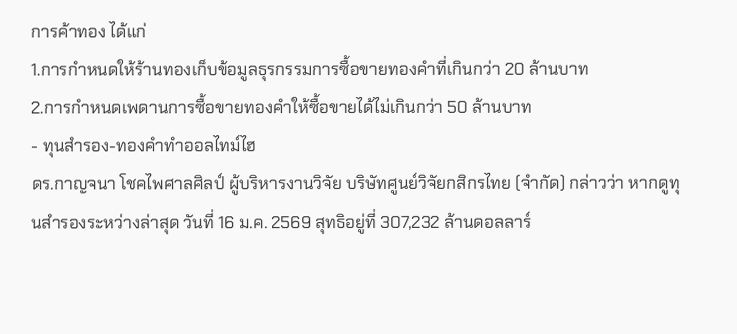การค้าทอง ได้แก่
1.การกำหนดให้ร้านทองเก็บข้อมูลธุรกรรมการซื้อขายทองคำที่เกินกว่า 20 ล้านบาท
2.การกำหนดเพดานการซื้อขายทองคำให้ซื้อขายได้ไม่เกินกว่า 50 ล้านบาท
- ทุนสำรอง-ทองคำทำออลไทม์ไฮ
ดร.กาญจนา โชคไพศาลศิลป์ ผู้บริหารงานวิจัย บริษัทศูนย์วิจัยกสิกรไทย (จำกัด) กล่าวว่า หากดูทุนสำรองระหว่างล่าสุด วันที่ 16 ม.ค. 2569 สุทธิอยู่ที่ 307,232 ล้านดอลลาร์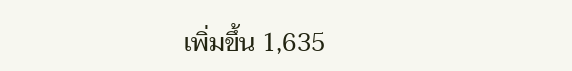เพิ่มขึ้น 1,635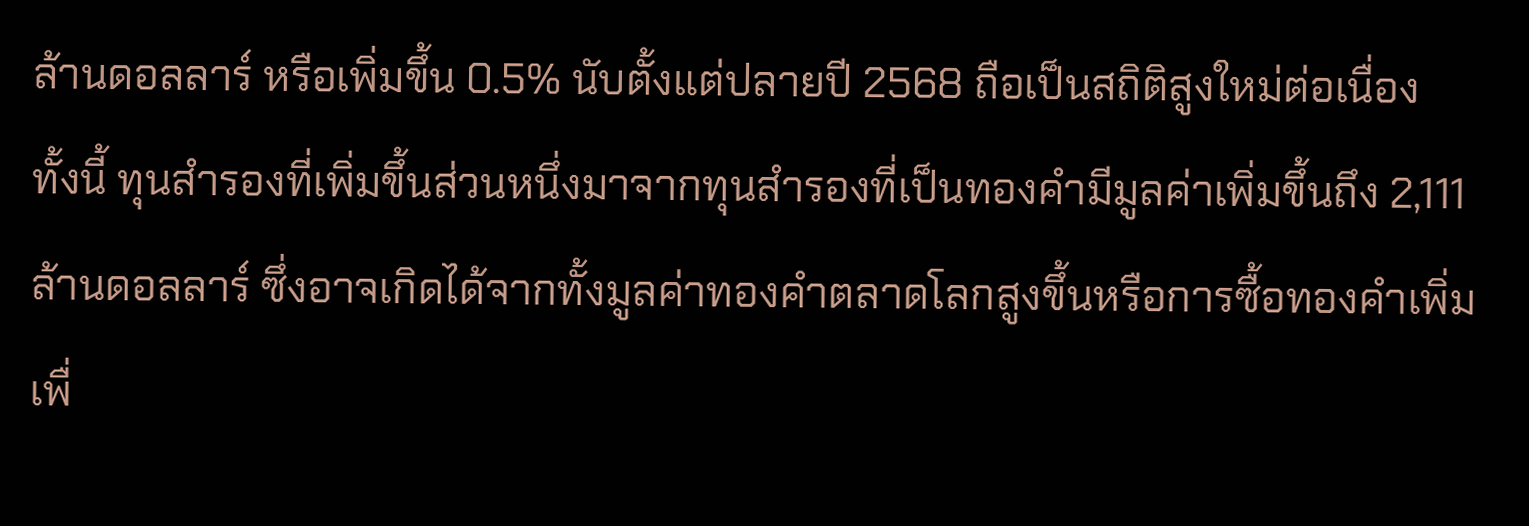ล้านดอลลาร์ หรือเพิ่มขึ้น 0.5% นับตั้งแต่ปลายปี 2568 ถือเป็นสถิติสูงใหม่ต่อเนื่อง
ทั้งนี้ ทุนสำรองที่เพิ่มขึ้นส่วนหนึ่งมาจากทุนสำรองที่เป็นทองคำมีมูลค่าเพิ่มขึ้นถึง 2,111 ล้านดอลลาร์ ซึ่งอาจเกิดได้จากทั้งมูลค่าทองคำตลาดโลกสูงขึ้นหรือการซื้อทองคำเพิ่มเพื่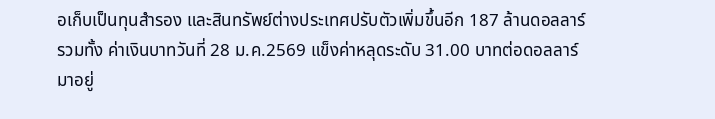อเก็บเป็นทุนสำรอง และสินทรัพย์ต่างประเทศปรับตัวเพิ่มขึ้นอีก 187 ล้านดอลลาร์
รวมทั้ง ค่าเงินบาทวันที่ 28 ม.ค.2569 แข็งค่าหลุดระดับ 31.00 บาทต่อดอลลาร์ มาอยู่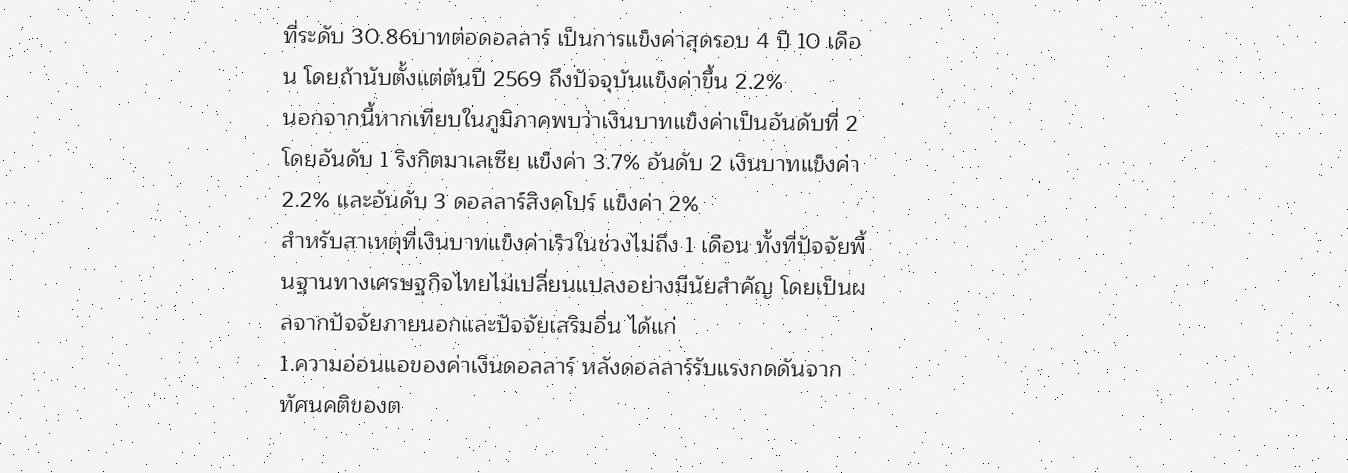ที่ระดับ 30.86บาทต่อดอลลาร์ เป็นการแข็งค่าสุดรอบ 4 ปี 10 เดือน โดยถ้านับตั้งแต่ต้นปี 2569 ถึงปัจจุบันแข็งค่าขึ้น 2.2%
นอกจากนี้หากเทียบในภูมิภาคพบว่าเงินบาทแข็งค่าเป็นอันดับที่ 2 โดยอันดับ 1 ริงกิตมาเลเซีย แข็งค่า 3.7% อันดับ 2 เงินบาทแข็งค่า 2.2% และอันดับ 3 ดอลลาร์สิงคโปร์ แข็งค่า 2%
สำหรับสาเหตุที่เงินบาทแข็งค่าเร็วในช่วงไม่ถึง 1 เดือน ทั้งที่ปัจจัยพื้นฐานทางเศรษฐกิจไทยไม่เปลี่ยนแปลงอย่างมีนัยสำคัญ โดยเป็นผลจากปัจจัยภายนอกและปัจจัยเสริมอื่น ได้แก่
1.ความอ่อนแอของค่าเงินดอลลาร์ หลังดอลลาร์รับแรงกดดันจากทัศนคติของต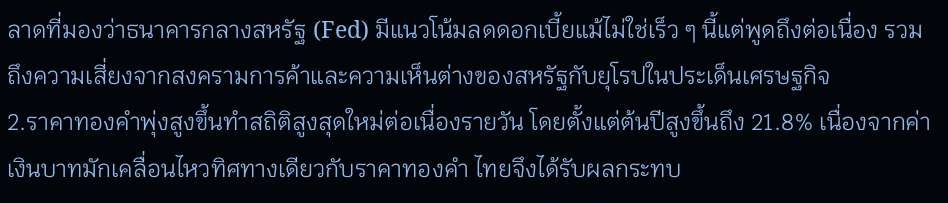ลาดที่มองว่าธนาคารกลางสหรัฐ (Fed) มีแนวโน้มลดดอกเบี้ยแม้ไม่ใช่เร็ว ๆ นี้แต่พูดถึงต่อเนื่อง รวมถึงความเสี่ยงจากสงครามการค้าและความเห็นต่างของสหรัฐกับยุโรปในประเด็นเศรษฐกิจ
2.ราคาทองคำพุ่งสูงขึ้นทำสถิติสูงสุดใหม่ต่อเนื่องรายวัน โดยตั้งแต่ต้นปีสูงขึ้นถึง 21.8% เนื่องจากค่าเงินบาทมักเคลื่อนไหวทิศทางเดียวกับราคาทองคำ ไทยจึงได้รับผลกระทบ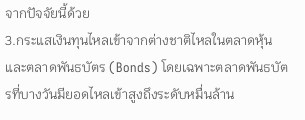จากปัจจัยนี้ด้วย
3.กระแสเงินทุนไหลเข้าจากต่างชาติไหลในตลาดหุ้นและตลาดพันธบัตร (Bonds) โดยเฉพาะตลาดพันธบัตรที่บางวันมียอดไหลเข้าสูงถึงระดับหมื่นล้าน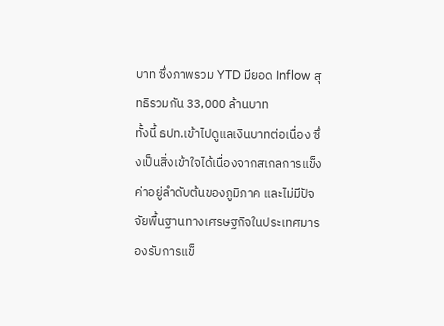บาท ซึ่งภาพรวม YTD มียอด Inflow สุทธิรวมกัน 33,000 ล้านบาท
ทั้งนี้ ธปท.เข้าไปดูแลเงินบาทต่อเนื่อง ซึ่งเป็นสิ่งเข้าใจได้เนื่องจากสเกลการแข็งค่าอยู่ลำดับต้นของภูมิภาค และไม่มีปัจจัยพื้นฐานทางเศรษฐกิจในประเทศมารองรับการแข็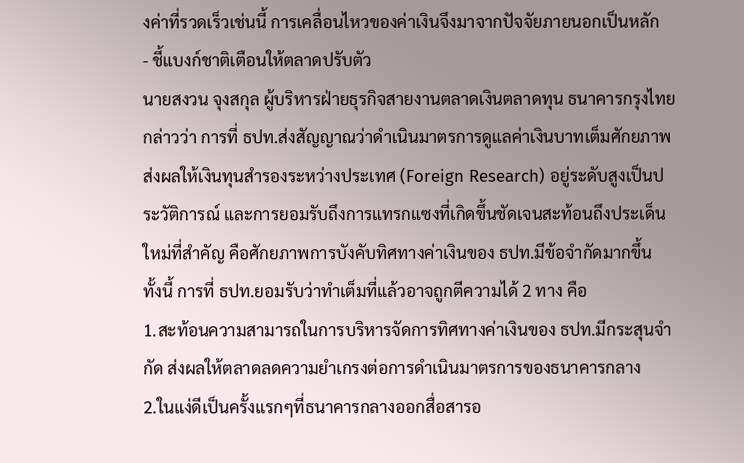งค่าที่รวดเร็วเช่นนี้ การเคลื่อนไหวของค่าเงินจึงมาจากปัจจัยภายนอกเป็นหลัก
- ชี้แบงก์ชาติเตือนให้ตลาดปรับตัว
นายสงวน จุงสกุล ผู้บริหารฝ่ายธุรกิจสายงานตลาดเงินตลาดทุน ธนาคารกรุงไทย กล่าวว่า การที่ ธปท.ส่งสัญญาณว่าดำเนินมาตรการดูแลค่าเงินบาทเต็มศักยภาพ ส่งผลให้เงินทุนสำรองระหว่างประเทศ (Foreign Research) อยู่ระดับสูงเป็นประวัติการณ์ และการยอมรับถึงการแทรกแซงที่เกิดขึ้นชัดเจนสะท้อนถึงประเด็นใหม่ที่สำคัญ คือศักยภาพการบังคับทิศทางค่าเงินของ ธปท.มีข้อจำกัดมากขึ้น
ทั้งนี้ การที่ ธปท.ยอมรับว่าทำเต็มที่แล้วอาจถูกตีความได้ 2 ทาง คือ
1.สะท้อนความสามารถในการบริหารจัดการทิศทางค่าเงินของ ธปท.มีกระสุนจำกัด ส่งผลให้ตลาดลดความยำเกรงต่อการดำเนินมาตรการของธนาคารกลาง
2.ในแง่ดีเป็นครั้งแรกๆที่ธนาคารกลางออกสื่อสารอ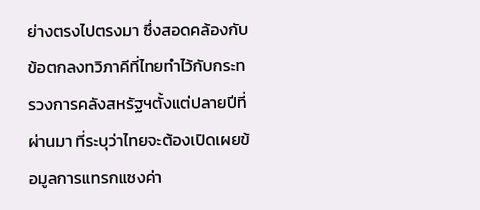ย่างตรงไปตรงมา ซึ่งสอดคล้องกับข้อตกลงทวิภาคีที่ไทยทำไว้กับกระทรวงการคลังสหรัฐฯตั้งแต่ปลายปีที่ผ่านมา ที่ระบุว่าไทยจะต้องเปิดเผยข้อมูลการแทรกแซงค่า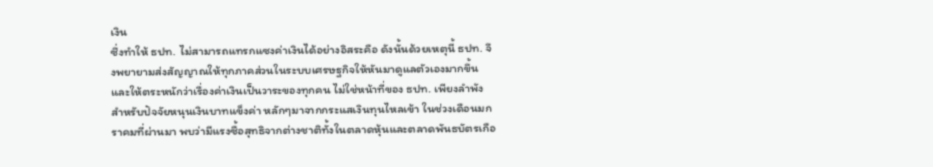เงิน
ซึ่งทำให้ ธปท. ไม่สามารถแทรกแซงค่าเงินได้อย่างอิสระคือ ดังนั้นด้วยเหตุนี้ ธปท. จึงพยายามส่งสัญญาณให้ทุกภาคส่วนในระบบเศรษฐกิจให้หันมาดูแลตัวเองมากขึ้นและให้ตระหนักว่าเรื่องค่าเงินเป็นวาระของทุกคน ไม่ใช่หน้าที่ของ ธปท. เพียงลำพัง
สำหรับปัจจัยหนุนเงินบาทแข็งค่า หลักๆมาจากกระแสเงินทุนไหลเข้า ในช่วงเดือนมกราคมที่ผ่านมา พบว่ามีแรงซื้อสุทธิจากต่างชาติทั้งในตลาดหุ้นและตลาดพันธบัตรเกือ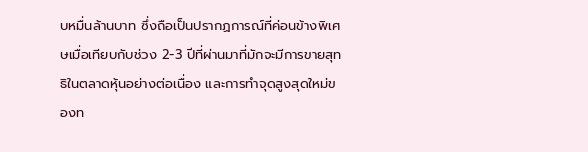บหมื่นล้านบาท ซึ่งถือเป็นปรากฏการณ์ที่ค่อนข้างพิเศษเมื่อเทียบกับช่วง 2-3 ปีที่ผ่านมาที่มักจะมีการขายสุทธิในตลาดหุ้นอย่างต่อเนื่อง และการทำจุดสูงสุดใหม่ของท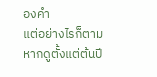องคำ
แต่อย่างไรก็ตามหากดูตั้งแต่ต้นปี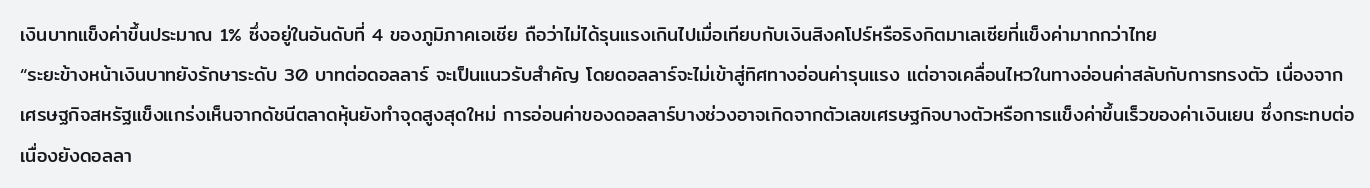เงินบาทแข็งค่าขึ้นประมาณ 1% ซึ่งอยู่ในอันดับที่ 4 ของภูมิภาคเอเชีย ถือว่าไม่ได้รุนแรงเกินไปเมื่อเทียบกับเงินสิงคโปร์หรือริงกิตมาเลเซียที่แข็งค่ามากกว่าไทย
“ระยะข้างหน้าเงินบาทยังรักษาระดับ 30 บาทต่อดอลลาร์ จะเป็นแนวรับสำคัญ โดยดอลลาร์จะไม่เข้าสู่ทิศทางอ่อนค่ารุนแรง แต่อาจเคลื่อนไหวในทางอ่อนค่าสลับกับการทรงตัว เนื่องจากเศรษฐกิจสหรัฐแข็งแกร่งเห็นจากดัชนีตลาดหุ้นยังทำจุดสูงสุดใหม่ การอ่อนค่าของดอลลาร์บางช่วงอาจเกิดจากตัวเลขเศรษฐกิจบางตัวหรือการแข็งค่าขึ้นเร็วของค่าเงินเยน ซึ่งกระทบต่อเนื่องยังดอลลา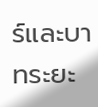ร์และบาทระยะ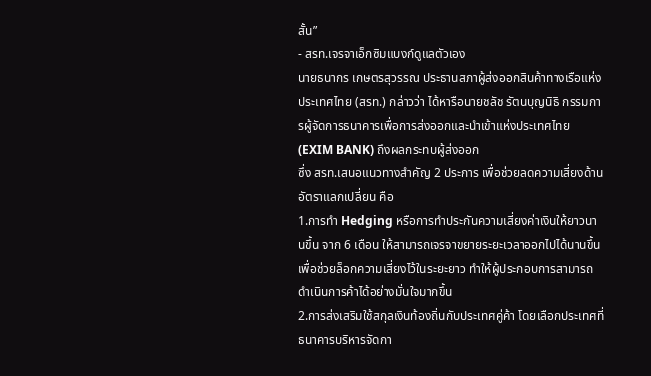สั้น”
- สรท.เจรจาเอ็กซิมแบงก์ดูแลตัวเอง
นายธนากร เกษตรสุวรรณ ประธานสภาผู้ส่งออกสินค้าทางเรือแห่งประเทศไทย (สรท.) กล่าวว่า ได้หารือนายชลัช รัตนบุญนิธิ กรรมการผู้จัดการธนาคารเพื่อการส่งออกและนำเข้าแห่งประเทศไทย (EXIM BANK) ถึงผลกระทบผู้ส่งออก
ซึ่ง สรท.เสนอแนวทางสำคัญ 2 ประการ เพื่อช่วยลดความเสี่ยงด้านอัตราแลกเปลี่ยน คือ
1.การทำ Hedging หรือการทำประกันความเสี่ยงค่าเงินให้ยาวนานขึ้น จาก 6 เดือน ให้สามารถเจรจาขยายระยะเวลาออกไปได้นานขึ้น เพื่อช่วยล็อกความเสี่ยงไว้ในระยะยาว ทำให้ผู้ประกอบการสามารถดำเนินการค้าได้อย่างมั่นใจมากขึ้น
2.การส่งเสริมใช้สกุลเงินท้องถิ่นกับประเทศคู่ค้า โดยเลือกประเทศที่ธนาคารบริหารจัดกา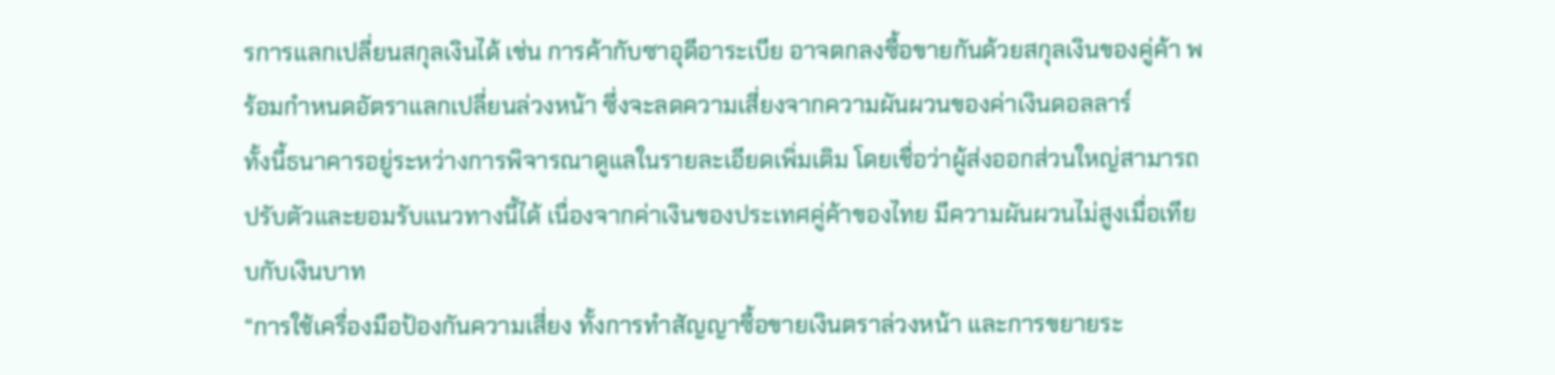รการแลกเปลี่ยนสกุลเงินได้ เช่น การค้ากับซาอุดีอาระเบีย อาจตกลงซื้อขายกันด้วยสกุลเงินของคู่ค้า พร้อมกำหนดอัตราแลกเปลี่ยนล่วงหน้า ซึ่งจะลดความเสี่ยงจากความผันผวนของค่าเงินดอลลาร์
ทั้งนี้ธนาคารอยู่ระหว่างการพิจารณาดูแลในรายละเอียดเพิ่มเติม โดยเชื่อว่าผู้ส่งออกส่วนใหญ่สามารถปรับตัวและยอมรับแนวทางนี้ได้ เนื่องจากค่าเงินของประเทศคู่ค้าของไทย มีความผันผวนไม่สูงเมื่อเทียบกับเงินบาท
“การใช้เครื่องมือป้องกันความเสี่ยง ทั้งการทำสัญญาซื้อขายเงินตราล่วงหน้า และการขยายระ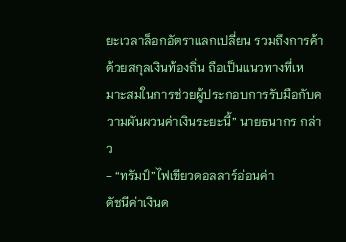ยะเวลาล็อกอัตราแลกเปลี่ยน รวมถึงการค้าด้วยสกุลเงินท้องถิ่น ถือเป็นแนวทางที่เหมาะสมในการช่วยผู้ประกอบการรับมือกับความผันผวนค่าเงินระยะนี้” นายธนากร กล่าว
- “ทรัมป์”ไฟเขียวดอลลาร์อ่อนค่า
ดัชนีค่าเงินด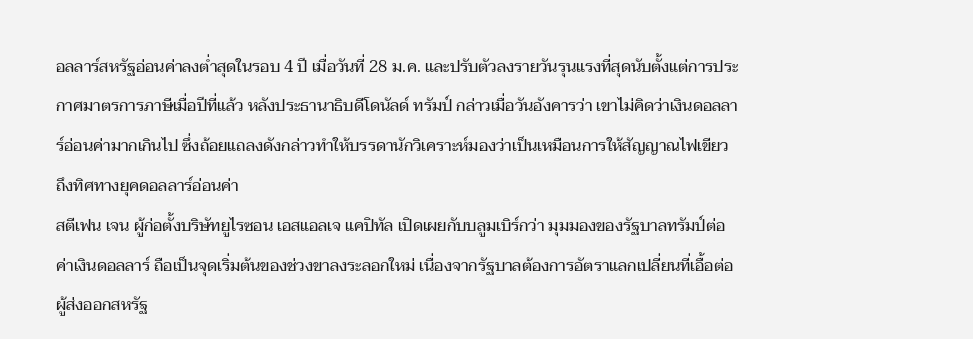อลลาร์สหรัฐอ่อนค่าลงต่ำสุดในรอบ 4 ปี เมื่อวันที่ 28 ม.ค. และปรับตัวลงรายวันรุนแรงที่สุดนับตั้งแต่การประกาศมาตรการภาษีเมื่อปีที่แล้ว หลังประธานาธิบดีโดนัลด์ ทรัมป์ กล่าวเมื่อวันอังคารว่า เขาไม่คิดว่าเงินดอลลาร์อ่อนค่ามากเกินไป ซึ่งถ้อยแถลงดังกล่าวทำให้บรรดานักวิเคราะห์มองว่าเป็นเหมือนการให้สัญญาณไฟเขียว ถึงทิศทางยุคดอลลาร์อ่อนค่า
สตีเฟน เจน ผู้ก่อตั้งบริษัทยูไรซอน เอสแอลเจ แคปิทัล เปิดเผยกับบลูมเบิร์กว่า มุมมองของรัฐบาลทรัมป์ต่อค่าเงินดอลลาร์ ถือเป็นจุดเริ่มต้นของช่วงขาลงระลอกใหม่ เนื่องจากรัฐบาลต้องการอัตราแลกเปลี่ยนที่เอื้อต่อผู้ส่งออกสหรัฐ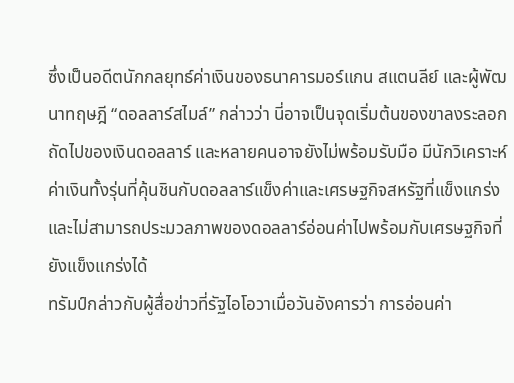ซึ่งเป็นอดีตนักกลยุทธ์ค่าเงินของธนาคารมอร์แกน สแตนลีย์ และผู้พัฒนาทฤษฎี “ดอลลาร์สไมล์” กล่าวว่า นี่อาจเป็นจุดเริ่มต้นของขาลงระลอกถัดไปของเงินดอลลาร์ และหลายคนอาจยังไม่พร้อมรับมือ มีนักวิเคราะห์ค่าเงินทั้งรุ่นที่คุ้นชินกับดอลลาร์แข็งค่าและเศรษฐกิจสหรัฐที่แข็งแกร่ง และไม่สามารถประมวลภาพของดอลลาร์อ่อนค่าไปพร้อมกับเศรษฐกิจที่ยังแข็งแกร่งได้
ทรัมป์กล่าวกับผู้สื่อข่าวที่รัฐไอโอวาเมื่อวันอังคารว่า การอ่อนค่า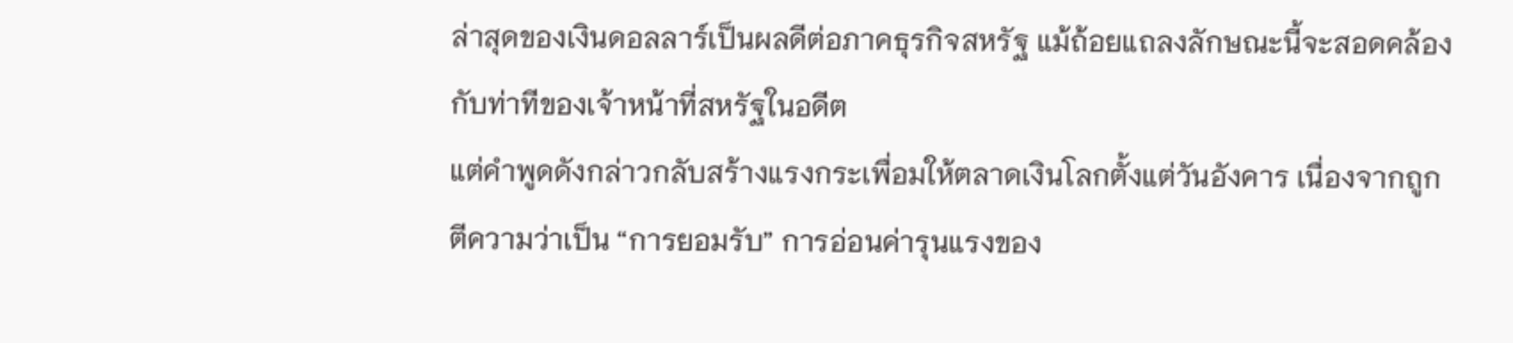ล่าสุดของเงินดอลลาร์เป็นผลดีต่อภาคธุรกิจสหรัฐ แม้ถ้อยแถลงลักษณะนี้จะสอดคล้องกับท่าทีของเจ้าหน้าที่สหรัฐในอดีต
แต่คำพูดดังกล่าวกลับสร้างแรงกระเพื่อมให้ตลาดเงินโลกตั้งแต่วันอังคาร เนื่องจากถูกตีความว่าเป็น “การยอมรับ” การอ่อนค่ารุนแรงของ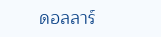ดอลลาร์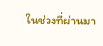ในช่วงที่ผ่านมา